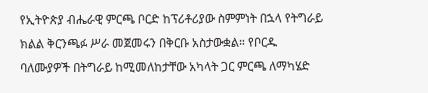የኢትዮጵያ ብሔራዊ ምርጫ ቦርድ ከፕሪቶሪያው ስምምነት በኋላ የትግራይ ክልል ቅርንጫፉ ሥራ መጀመሩን በቅርቡ አስታውቋል። የቦርዱ ባለሙያዎች በትግራይ ከሚመለከታቸው አካላት ጋር ምርጫ ለማካሄድ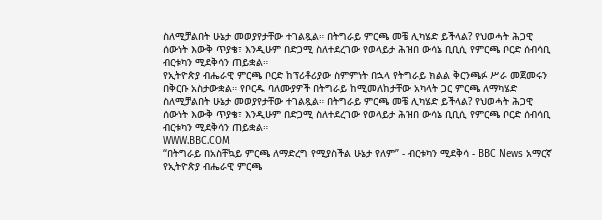ስለሚቻልበት ሁኔታ መወያየታቸው ተገልጿል። በትግራይ ምርጫ መቼ ሊካሄድ ይችላል? የህወሓት ሕጋዊ ሰውነት እውቅ ጥያቄ፣ እንዲሁም በድጋሚ ስለተደረገው የወላይታ ሕዝበ ውሳኔ ቢቢሲ የምርጫ ቦርድ ሰብሳቢ ብርቱካን ሚደቅሳን ጠይቋል።
የኢትዮጵያ ብሔራዊ ምርጫ ቦርድ ከፕሪቶሪያው ስምምነት በኋላ የትግራይ ክልል ቅርንጫፉ ሥራ መጀመሩን በቅርቡ አስታውቋል። የቦርዱ ባለሙያዎች በትግራይ ከሚመለከታቸው አካላት ጋር ምርጫ ለማካሄድ ስለሚቻልበት ሁኔታ መወያየታቸው ተገልጿል። በትግራይ ምርጫ መቼ ሊካሄድ ይችላል? የህወሓት ሕጋዊ ሰውነት እውቅ ጥያቄ፣ እንዲሁም በድጋሚ ስለተደረገው የወላይታ ሕዝበ ውሳኔ ቢቢሲ የምርጫ ቦርድ ሰብሳቢ ብርቱካን ሚደቅሳን ጠይቋል።
WWW.BBC.COM
“በትግራይ በአስቸኳይ ምርጫ ለማድረግ የሚያስችል ሁኔታ የለም” - ብርቱካን ሚደቅሳ - BBC News አማርኛ
የኢትዮጵያ ብሔራዊ ምርጫ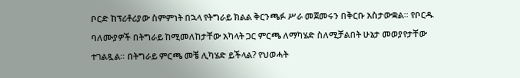ቦርድ ከፕሪቶሪያው ስምምነት በኋላ የትግራይ ክልል ቅርንጫፉ ሥራ መጀመሩን በቅርቡ አስታውቋል። የቦርዱ ባለሙያዎች በትግራይ ከሚመለከታቸው አካላት ጋር ምርጫ ለማካሄድ ስለሚቻልበት ሁኔታ መወያየታቸው ተገልጿል። በትግራይ ምርጫ መቼ ሊካሄድ ይችላል? የህወሓት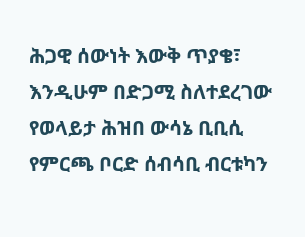ሕጋዊ ሰውነት እውቅ ጥያቄ፣ እንዲሁም በድጋሚ ስለተደረገው የወላይታ ሕዝበ ውሳኔ ቢቢሲ የምርጫ ቦርድ ሰብሳቢ ብርቱካን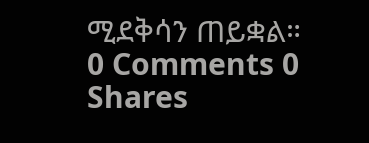ሚደቅሳን ጠይቋል።
0 Comments 0 Shares